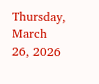Thursday, March 26, 2026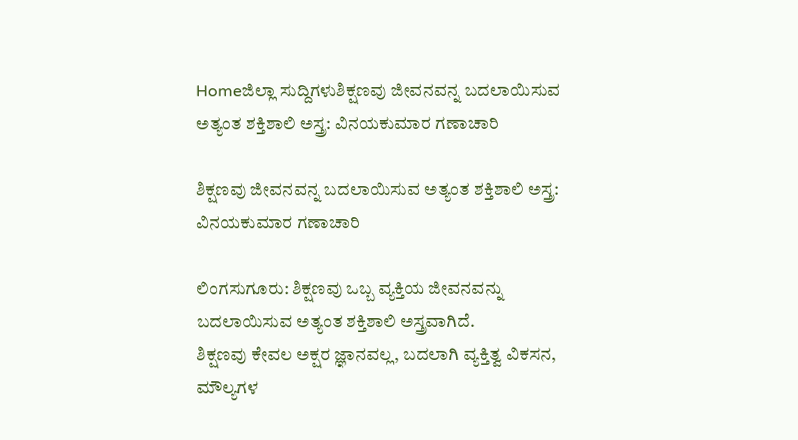Homeಜಿಲ್ಲಾ ಸುದ್ದಿಗಳುಶಿಕ್ಷಣವು ಜೀವನವನ್ನ ಬದಲಾಯಿಸುವ ಅತ್ಯಂತ ಶಕ್ತಿಶಾಲಿ ಅಸ್ತ್ರ: ವಿನಯಕುಮಾರ ಗಣಾಚಾರಿ

ಶಿಕ್ಷಣವು ಜೀವನವನ್ನ ಬದಲಾಯಿಸುವ ಅತ್ಯಂತ ಶಕ್ತಿಶಾಲಿ ಅಸ್ತ್ರ: ವಿನಯಕುಮಾರ ಗಣಾಚಾರಿ

ಲಿಂಗಸುಗೂರು: ಶಿಕ್ಷಣವು ಒಬ್ಬ ವ್ಯಕ್ತಿಯ ಜೀವನವನ್ನು ಬದಲಾಯಿಸುವ ಅತ್ಯಂತ ಶಕ್ತಿಶಾಲಿ ಅಸ್ತ್ರವಾಗಿದೆ.
ಶಿಕ್ಷಣವು ಕೇವಲ ಅಕ್ಷರ ಜ್ಞಾನವಲ್ಲ, ಬದಲಾಗಿ ವ್ಯಕ್ತಿತ್ವ ವಿಕಸನ, ಮೌಲ್ಯಗಳ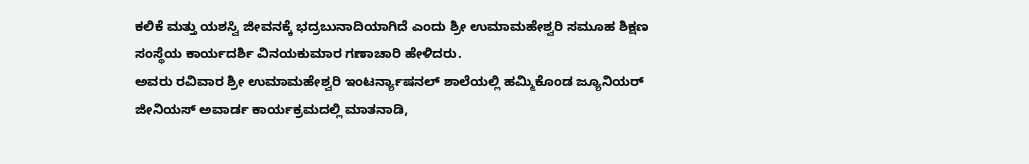ಕಲಿಕೆ ಮತ್ತು ಯಶಸ್ವಿ ಜೀವನಕ್ಕೆ ಭದ್ರಬುನಾದಿಯಾಗಿದೆ ಎಂದು ಶ್ರೀ ಉಮಾಮಹೇಶ್ವರಿ ಸಮೂಹ ಶಿಕ್ಷಣ ಸಂಸ್ಥೆಯ ಕಾರ್ಯದರ್ಶಿ ವಿನಯಕುಮಾರ ಗಣಾಚಾರಿ ಹೇಳಿದರು.
ಅವರು ರವಿವಾರ ಶ್ರೀ ಉಮಾಮಹೇಶ್ವರಿ ಇಂಟರ್ನ್ಯಾಷನಲ್ ಶಾಲೆಯಲ್ಲಿ ಹಮ್ಮಿಕೊಂಡ ಜ್ಯೂನಿಯರ್ ಜೀನಿಯಸ್ ಅವಾರ್ಡ ಕಾರ್ಯಕ್ರಮದಲ್ಲಿ ಮಾತನಾಡಿ,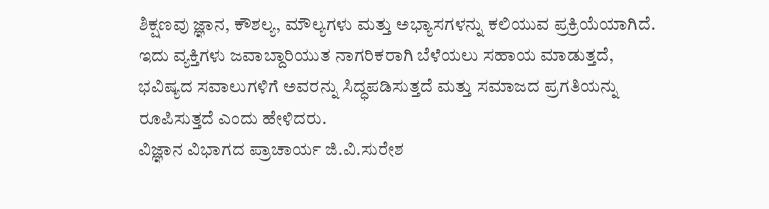ಶಿಕ್ಷಣವು ಜ್ಞಾನ, ಕೌಶಲ್ಯ, ಮೌಲ್ಯಗಳು ಮತ್ತು ಅಭ್ಯಾಸಗಳನ್ನು ಕಲಿಯುವ ಪ್ರಕ್ರಿಯೆಯಾಗಿದೆ. ಇದು ವ್ಯಕ್ತಿಗಳು ಜವಾಬ್ದಾರಿಯುತ ನಾಗರಿಕರಾಗಿ ಬೆಳೆಯಲು ಸಹಾಯ ಮಾಡುತ್ತದೆ, ಭವಿಷ್ಯದ ಸವಾಲುಗಳಿಗೆ ಅವರನ್ನು ಸಿದ್ಧಪಡಿಸುತ್ತದೆ ಮತ್ತು ಸಮಾಜದ ಪ್ರಗತಿಯನ್ನು ರೂಪಿಸುತ್ತದೆ ಎಂದು ಹೇಳಿದರು.
ವಿಜ್ಞಾನ ವಿಭಾಗದ ಪ್ರಾಚಾರ್ಯ ಜಿ.ವಿ.ಸುರೇಶ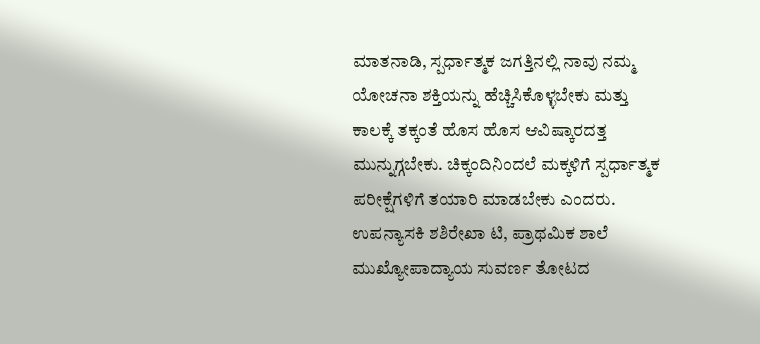ಮಾತನಾಡಿ, ಸ್ಪರ್ಧಾತ್ಮಕ ಜಗತ್ತಿನಲ್ಲಿ ನಾವು ನಮ್ಮ ಯೋಚನಾ ಶಕ್ತಿಯನ್ನು ಹೆಚ್ಚಿಸಿಕೊಳ್ಳಬೇಕು ಮತ್ತು ಕಾಲಕ್ಕೆ ತಕ್ಕಂತೆ ಹೊಸ ಹೊಸ ಆವಿಷ್ಕಾರದತ್ತ ಮುನ್ನುಗ್ಗಬೇಕು. ಚಿಕ್ಕಂದಿನಿಂದಲೆ ಮಕ್ಕಳಿಗೆ ಸ್ಪರ್ಧಾತ್ಮಕ ಪರೀಕ್ಷೆಗಳಿಗೆ ತಯಾರಿ ಮಾಡಬೇಕು ಎಂದರು.
ಉಪನ್ಯಾಸಕಿ ಶಶಿರೇಖಾ ಟಿ, ಪ್ರಾಥಮಿಕ ಶಾಲೆ ಮುಖ್ಯೋಪಾದ್ಯಾಯ ಸುವರ್ಣ ತೋಟದ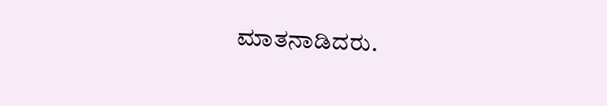ಮಾತನಾಡಿದರು.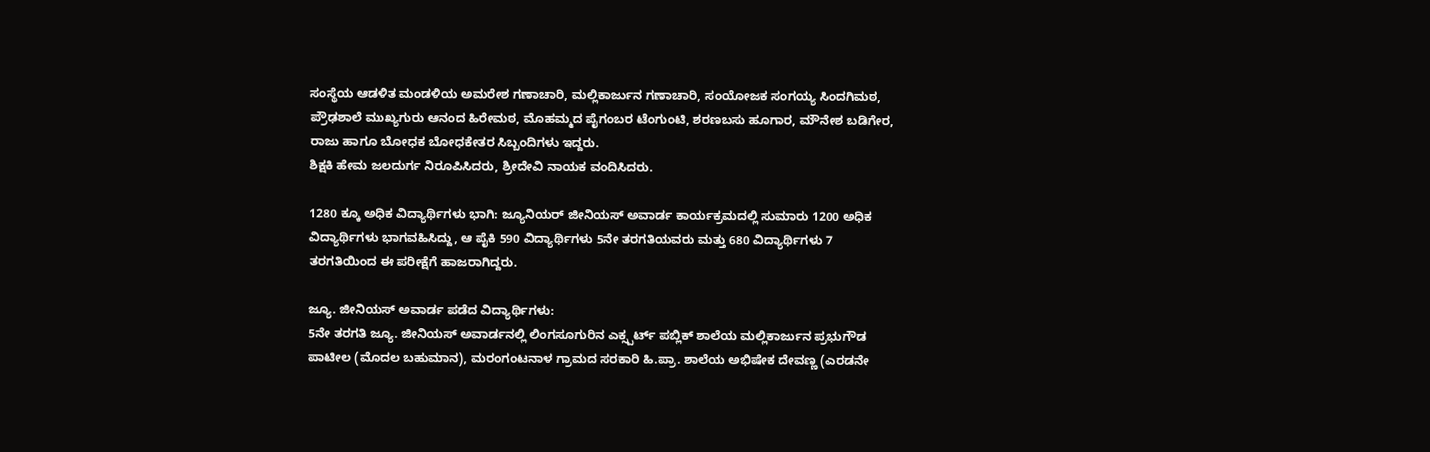ಸಂಸ್ಥೆಯ ಆಡಳಿತ ಮಂಡಳಿಯ ಅಮರೇಶ ಗಣಾಚಾರಿ, ಮಲ್ಲಿಕಾರ್ಜುನ ಗಣಾಚಾರಿ, ಸಂಯೋಜಕ ಸಂಗಯ್ಯ ಸಿಂದಗಿಮಠ, ಪ್ರೌಢಶಾಲೆ ಮುಖ್ಯಗುರು ಆನಂದ ಹಿರೇಮಠ, ಮೊಹಮ್ಮದ ಪೈಗಂಬರ ಟೆಂಗುಂಟಿ, ಶರಣಬಸು ಹೂಗಾರ, ಮೌನೇಶ ಬಡಿಗೇರ, ರಾಜು ಹಾಗೂ ಬೋಧಕ ಬೋಧಕೇತರ ಸಿಬ್ಬಂದಿಗಳು ಇದ್ದರು.
ಶಿಕ್ಷಕಿ ಹೇಮ ಜಲದುರ್ಗ ನಿರೂಪಿಸಿದರು, ಶ್ರೀದೇವಿ ನಾಯಕ ವಂದಿಸಿದರು.

1280 ಕ್ಕೂ ಅಧಿಕ ವಿದ್ಯಾರ್ಥಿಗಳು ಭಾಗಿ: ಜ್ಯೂನಿಯರ್ ಜೀನಿಯಸ್ ಅವಾರ್ಡ ಕಾರ್ಯಕ್ರಮದಲ್ಲಿ ಸುಮಾರು 1200 ಅಧಿಕ ವಿದ್ಯಾರ್ಥಿಗಳು ಭಾಗವಹಿಸಿದ್ದು, ಆ ಪೈಕಿ 590 ವಿದ್ಯಾರ್ಥಿಗಳು 5ನೇ ತರಗತಿಯವರು ಮತ್ತು 680 ವಿದ್ಯಾರ್ಥಿಗಳು 7 ತರಗತಿಯಿಂದ ಈ ಪರೀಕ್ಷೆಗೆ ಹಾಜರಾಗಿದ್ದರು.

ಜ್ಯೂ. ಜೀನಿಯಸ್ ಅವಾರ್ಡ ಪಡೆದ ವಿದ್ಯಾರ್ಥಿಗಳು:
5ನೇ ತರಗತಿ ಜ್ಯೂ. ಜೀನಿಯಸ್ ಅವಾರ್ಡನಲ್ಲಿ ಲಿಂಗಸೂಗುರಿನ ಎಕ್ಸ್ಪರ್ಟ್ ಪಬ್ಲಿಕ್ ಶಾಲೆಯ ಮಲ್ಲಿಕಾರ್ಜುನ ಪ್ರಭುಗೌಡ ಪಾಟೀಲ (ಮೊದಲ ಬಹುಮಾನ), ಮರಂಗಂಟನಾಳ ಗ್ರಾಮದ ಸರಕಾರಿ ಹಿ.ಪ್ರಾ. ಶಾಲೆಯ ಅಭಿಷೇಕ ದೇವಣ್ಣ (ಎರಡನೇ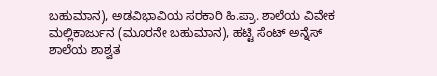ಬಹುಮಾನ), ಅಡವಿಭಾವಿಯ ಸರಕಾರಿ ಹಿ.ಪ್ರಾ. ಶಾಲೆಯ ವಿವೇಕ ಮಲ್ಲಿಕಾರ್ಜುನ (ಮೂರನೇ ಬಹುಮಾನ), ಹಟ್ಟಿ ಸೆಂಟ್ ಅನ್ನೆಸ್ ಶಾಲೆಯ ಶಾಶ್ವತ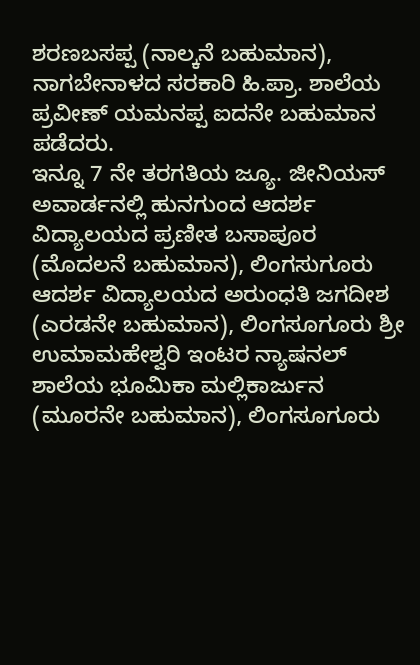ಶರಣಬಸಪ್ಪ (ನಾಲ್ಕನೆ ಬಹುಮಾನ), ನಾಗಬೇನಾಳದ ಸರಕಾರಿ ಹಿ.ಪ್ರಾ. ಶಾಲೆಯ ಪ್ರವೀಣ್ ಯಮನಪ್ಪ ಐದನೇ ಬಹುಮಾನ ಪಡೆದರು.
ಇನ್ನೂ 7 ನೇ ತರಗತಿಯ ಜ್ಯೂ. ಜೀನಿಯಸ್ ಅವಾರ್ಡನಲ್ಲಿ ಹುನಗುಂದ ಆದರ್ಶ ವಿದ್ಯಾಲಯದ ಪ್ರಣೀತ ಬಸಾಪೂರ (ಮೊದಲನೆ ಬಹುಮಾನ), ಲಿಂಗಸುಗೂರು ಆದರ್ಶ ವಿದ್ಯಾಲಯದ ಅರುಂಧತಿ ಜಗದೀಶ (ಎರಡನೇ ಬಹುಮಾನ), ಲಿಂಗಸೂಗೂರು ಶ್ರೀ ಉಮಾಮಹೇಶ್ವರಿ ಇಂಟರ ನ್ಯಾಷನಲ್ ಶಾಲೆಯ ಭೂಮಿಕಾ ಮಲ್ಲಿಕಾರ್ಜುನ (ಮೂರನೇ ಬಹುಮಾನ), ಲಿಂಗಸೂಗೂರು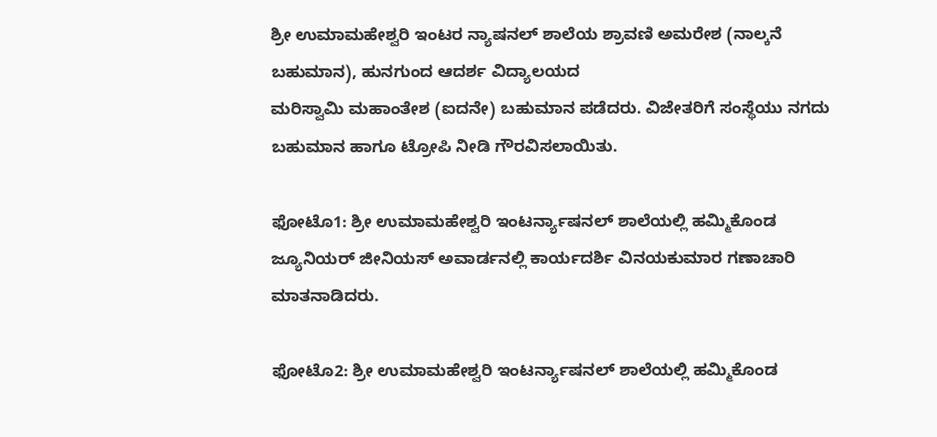ಶ್ರೀ ಉಮಾಮಹೇಶ್ವರಿ ಇಂಟರ ನ್ಯಾಷನಲ್ ಶಾಲೆಯ ಶ್ರಾವಣಿ ಅಮರೇಶ (ನಾಲ್ಕನೆ ಬಹುಮಾನ), ಹುನಗುಂದ ಆದರ್ಶ ವಿದ್ಯಾಲಯದ
ಮರಿಸ್ವಾಮಿ ಮಹಾಂತೇಶ (ಐದನೇ) ಬಹುಮಾನ ಪಡೆದರು. ವಿಜೇತರಿಗೆ ಸಂಸ್ಥೆಯು ನಗದು ಬಹುಮಾನ ಹಾಗೂ ಟ್ರೋಪಿ ನೀಡಿ ಗೌರವಿಸಲಾಯಿತು.

ಫೋಟೊ1: ಶ್ರೀ ಉಮಾಮಹೇಶ್ವರಿ ಇಂಟರ್ನ್ಯಾಷನಲ್ ಶಾಲೆಯಲ್ಲಿ ಹಮ್ಮಿಕೊಂಡ ಜ್ಯೂನಿಯರ್ ಜೀನಿಯಸ್ ಅವಾರ್ಡನಲ್ಲಿ ಕಾರ್ಯದರ್ಶಿ ವಿನಯಕುಮಾರ ಗಣಾಚಾರಿ ಮಾತನಾಡಿದರು.

ಫೋಟೊ2: ಶ್ರೀ ಉಮಾಮಹೇಶ್ವರಿ ಇಂಟರ್ನ್ಯಾಷನಲ್ ಶಾಲೆಯಲ್ಲಿ ಹಮ್ಮಿಕೊಂಡ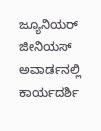ಜ್ಯೂನಿಯರ್ ಜೀನಿಯಸ್ ಅವಾರ್ಡನಲ್ಲಿ ಕಾರ್ಯದರ್ಶಿ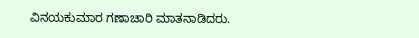ವಿನಯಕುಮಾರ ಗಣಾಚಾರಿ ಮಾತನಾಡಿದರು.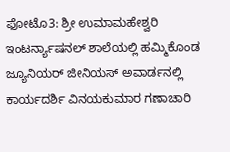ಫೋಟೊ3: ಶ್ರೀ ಉಮಾಮಹೇಶ್ವರಿ ಇಂಟರ್ನ್ಯಾಷನಲ್ ಶಾಲೆಯಲ್ಲಿ ಹಮ್ಮಿಕೊಂಡ ಜ್ಯೂನಿಯರ್ ಜೀನಿಯಸ್ ಅವಾರ್ಡನಲ್ಲಿ ಕಾರ್ಯದರ್ಶಿ ವಿನಯಕುಮಾರ ಗಣಾಚಾರಿ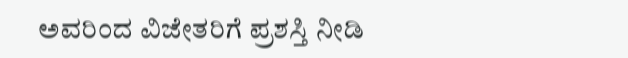ಅವರಿಂದ ವಿಜೇತರಿಗೆ ಪ್ರಶಸ್ತಿ ನೀಡಿ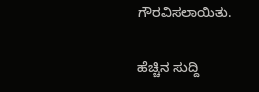ಗೌರವಿಸಲಾಯಿತು.

ಹೆಚ್ಚಿನ ಸುದ್ದಿ